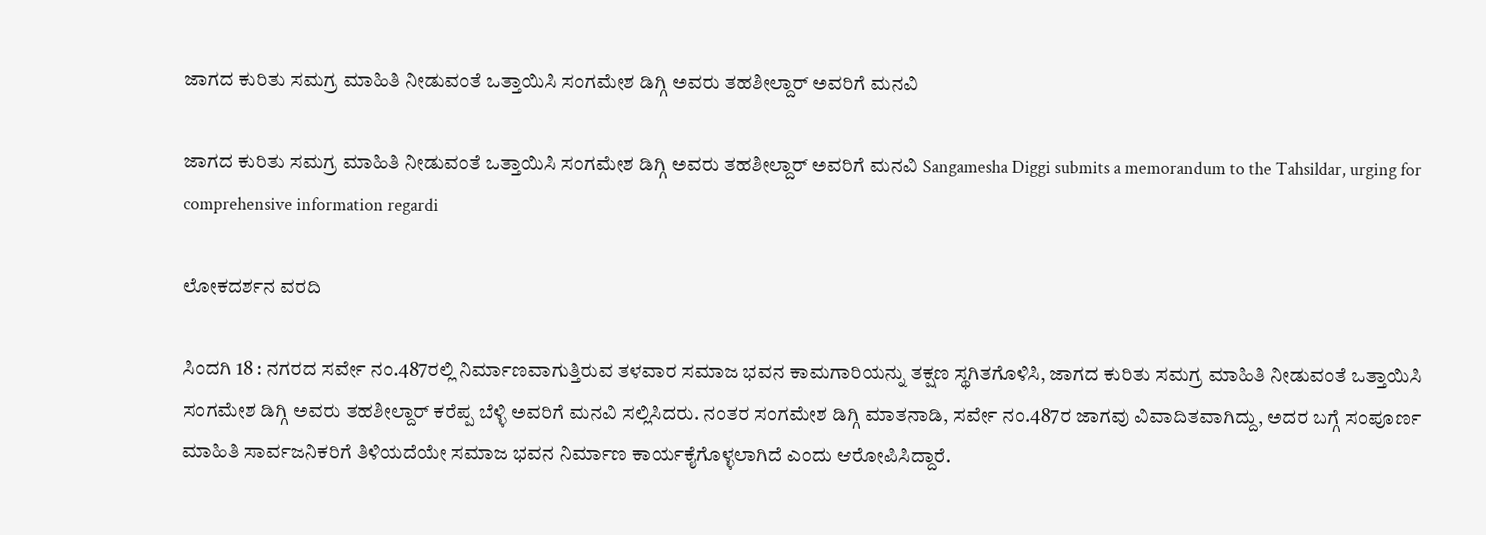ಜಾಗದ ಕುರಿತು ಸಮಗ್ರ ಮಾಹಿತಿ ನೀಡುವಂತೆ ಒತ್ತಾಯಿಸಿ ಸಂಗಮೇಶ ಡಿಗ್ಗಿ ಅವರು ತಹಶೀಲ್ದಾರ್ ಅವರಿಗೆ ಮನವಿ

ಜಾಗದ ಕುರಿತು ಸಮಗ್ರ ಮಾಹಿತಿ ನೀಡುವಂತೆ ಒತ್ತಾಯಿಸಿ ಸಂಗಮೇಶ ಡಿಗ್ಗಿ ಅವರು ತಹಶೀಲ್ದಾರ್ ಅವರಿಗೆ ಮನವಿ Sangamesha Diggi submits a memorandum to the Tahsildar, urging for comprehensive information regardi

ಲೋಕದರ್ಶನ ವರದಿ

ಸಿಂದಗಿ 18 : ನಗರದ ಸರ್ವೇ ನಂ.487ರಲ್ಲಿ ನಿರ್ಮಾಣವಾಗುತ್ತಿರುವ ತಳವಾರ ಸಮಾಜ ಭವನ ಕಾಮಗಾರಿಯನ್ನು ತಕ್ಷಣ ಸ್ಥಗಿತಗೊಳಿಸಿ, ಜಾಗದ ಕುರಿತು ಸಮಗ್ರ ಮಾಹಿತಿ ನೀಡುವಂತೆ ಒತ್ತಾಯಿಸಿ ಸಂಗಮೇಶ ಡಿಗ್ಗಿ ಅವರು ತಹಶೀಲ್ದಾರ್ ಕರೆಪ್ಪ ಬೆಳ್ಳಿ ಅವರಿಗೆ ಮನವಿ ಸಲ್ಲಿಸಿದರು. ನಂತರ ಸಂಗಮೇಶ ಡಿಗ್ಗಿ ಮಾತನಾಡಿ, ಸರ್ವೇ ನಂ.487ರ ಜಾಗವು ವಿವಾದಿತವಾಗಿದ್ದು, ಅದರ ಬಗ್ಗೆ ಸಂಪೂರ್ಣ ಮಾಹಿತಿ ಸಾರ್ವಜನಿಕರಿಗೆ ತಿಳಿಯದೆಯೇ ಸಮಾಜ ಭವನ ನಿರ್ಮಾಣ ಕಾರ್ಯಕೈಗೊಳ್ಳಲಾಗಿದೆ ಎಂದು ಆರೋಪಿಸಿದ್ದಾರೆ.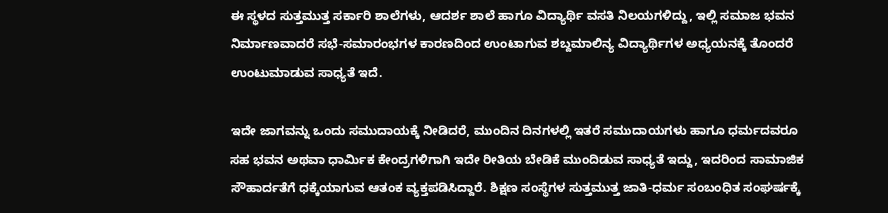ಈ ಸ್ಥಳದ ಸುತ್ತಮುತ್ತ ಸರ್ಕಾರಿ ಶಾಲೆಗಳು, ಆದರ್ಶ ಶಾಲೆ ಹಾಗೂ ವಿದ್ಯಾರ್ಥಿ ವಸತಿ ನಿಲಯಗಳಿದ್ದು, ಇಲ್ಲಿ ಸಮಾಜ ಭವನ ನಿರ್ಮಾಣವಾದರೆ ಸಭೆ-ಸಮಾರಂಭಗಳ ಕಾರಣದಿಂದ ಉಂಟಾಗುವ ಶಬ್ದಮಾಲಿನ್ಯ ವಿದ್ಯಾರ್ಥಿಗಳ ಅಧ್ಯಯನಕ್ಕೆ ತೊಂದರೆ ಉಂಟುಮಾಡುವ ಸಾಧ್ಯತೆ ಇದೆ.

ಇದೇ ಜಾಗವನ್ನು ಒಂದು ಸಮುದಾಯಕ್ಕೆ ನೀಡಿದರೆ, ಮುಂದಿನ ದಿನಗಳಲ್ಲಿ ಇತರೆ ಸಮುದಾಯಗಳು ಹಾಗೂ ಧರ್ಮದವರೂ ಸಹ ಭವನ ಅಥವಾ ಧಾರ್ಮಿಕ ಕೇಂದ್ರಗಳಿಗಾಗಿ ಇದೇ ರೀತಿಯ ಬೇಡಿಕೆ ಮುಂದಿಡುವ ಸಾಧ್ಯತೆ ಇದ್ದು, ಇದರಿಂದ ಸಾಮಾಜಿಕ ಸೌಹಾರ್ದತೆಗೆ ಧಕ್ಕೆಯಾಗುವ ಆತಂಕ ವ್ಯಕ್ತಪಡಿಸಿದ್ದಾರೆ. ಶಿಕ್ಷಣ ಸಂಸ್ಥೆಗಳ ಸುತ್ತಮುತ್ತ ಜಾತಿ-ಧರ್ಮ ಸಂಬಂಧಿತ ಸಂಘರ್ಷಕ್ಕೆ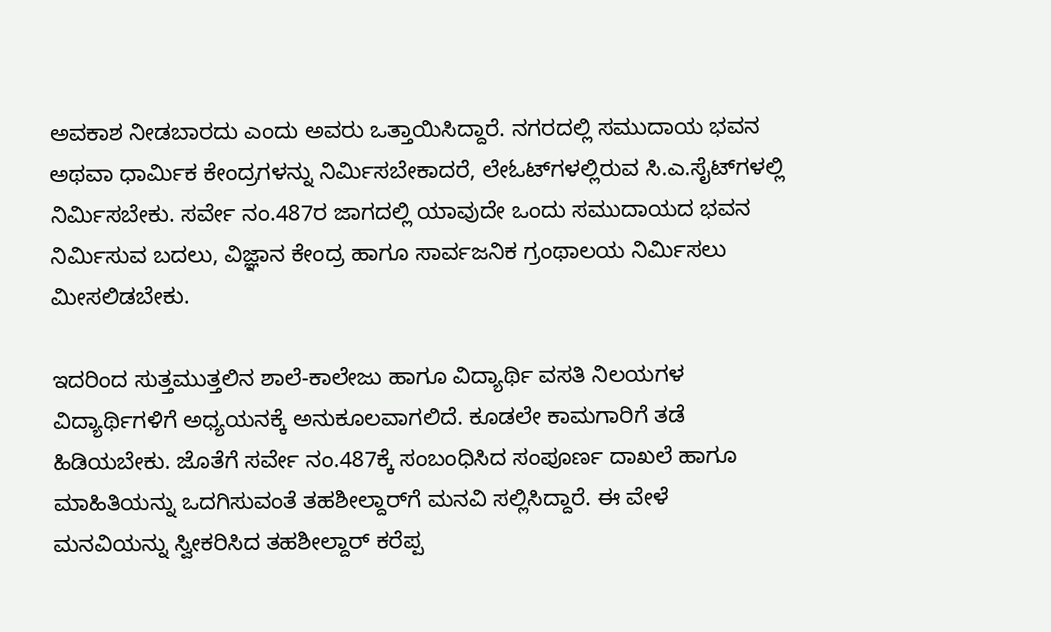ಅವಕಾಶ ನೀಡಬಾರದು ಎಂದು ಅವರು ಒತ್ತಾಯಿಸಿದ್ದಾರೆ. ನಗರದಲ್ಲಿ ಸಮುದಾಯ ಭವನ ಅಥವಾ ಧಾರ್ಮಿಕ ಕೇಂದ್ರಗಳನ್ನು ನಿರ್ಮಿಸಬೇಕಾದರೆ, ಲೇಓಟ್‌ಗಳಲ್ಲಿರುವ ಸಿ.ಎ.ಸೈಟ್‌ಗಳಲ್ಲಿ ನಿರ್ಮಿಸಬೇಕು. ಸರ್ವೇ ನಂ.487ರ ಜಾಗದಲ್ಲಿ ಯಾವುದೇ ಒಂದು ಸಮುದಾಯದ ಭವನ ನಿರ್ಮಿಸುವ ಬದಲು, ವಿಜ್ಞಾನ ಕೇಂದ್ರ ಹಾಗೂ ಸಾರ್ವಜನಿಕ ಗ್ರಂಥಾಲಯ ನಿರ್ಮಿಸಲು ಮೀಸಲಿಡಬೇಕು.

ಇದರಿಂದ ಸುತ್ತಮುತ್ತಲಿನ ಶಾಲೆ-ಕಾಲೇಜು ಹಾಗೂ ವಿದ್ಯಾರ್ಥಿ ವಸತಿ ನಿಲಯಗಳ ವಿದ್ಯಾರ್ಥಿಗಳಿಗೆ ಅಧ್ಯಯನಕ್ಕೆ ಅನುಕೂಲವಾಗಲಿದೆ. ಕೂಡಲೇ ಕಾಮಗಾರಿಗೆ ತಡೆ ಹಿಡಿಯಬೇಕು. ಜೊತೆಗೆ ಸರ್ವೇ ನಂ.487ಕ್ಕೆ ಸಂಬಂಧಿಸಿದ ಸಂಪೂರ್ಣ ದಾಖಲೆ ಹಾಗೂ ಮಾಹಿತಿಯನ್ನು ಒದಗಿಸುವಂತೆ ತಹಶೀಲ್ದಾರ್‌ಗೆ ಮನವಿ ಸಲ್ಲಿಸಿದ್ದಾರೆ. ಈ ವೇಳೆ ಮನವಿಯನ್ನು ಸ್ವೀಕರಿಸಿದ ತಹಶೀಲ್ದಾರ್ ಕರೆಪ್ಪ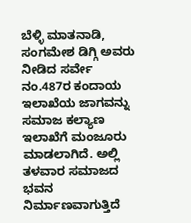ಬೆಳ್ಳಿ ಮಾತನಾಡಿ, ಸಂಗಮೇಶ ಡಿಗ್ಗಿ ಅವರು ನೀಡಿದ ಸರ್ವೇ ನಂ.487ರ ಕಂದಾಯ ಇಲಾಖೆಯ ಜಾಗವನ್ನು ಸಮಾಜ ಕಲ್ಯಾಣ ಇಲಾಖೆಗೆ ಮಂಜೂರು ಮಾಡಲಾಗಿದೆ. ಅಲ್ಲಿ ತಳವಾರ ಸಮಾಜದ ಭವನ ನಿರ್ಮಾಣವಾಗುತ್ತಿದೆ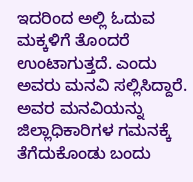ಇದರಿಂದ ಅಲ್ಲಿ ಓದುವ ಮಕ್ಕಳಿಗೆ ತೊಂದರೆ ಉಂಟಾಗುತ್ತದೆ. ಎಂದು ಅವರು ಮನವಿ ಸಲ್ಲಿಸಿದ್ದಾರೆ. ಅವರ ಮನವಿಯನ್ನು ಜಿಲ್ಲಾಧಿಕಾರಿಗಳ ಗಮನಕ್ಕೆ ತೆಗೆದುಕೊಂಡು ಬಂದು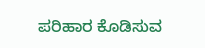ಪರಿಹಾರ ಕೊಡಿಸುವ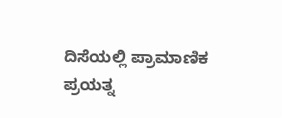ದಿಸೆಯಲ್ಲಿ ಪ್ರಾಮಾಣಿಕ ಪ್ರಯತ್ನ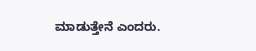ಮಾಡುತ್ತೇನೆ ಎಂದರು.